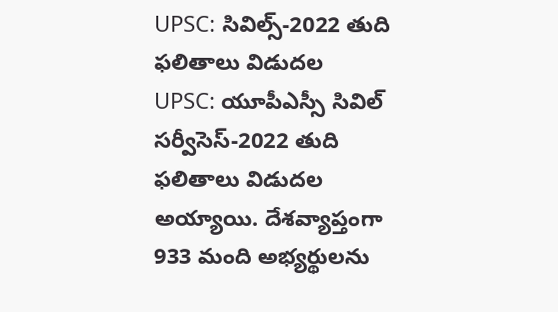UPSC: సివిల్స్-2022 తుది ఫలితాలు విడుదల
UPSC: యూపీఎస్సీ సివిల్ సర్వీసెస్-2022 తుది ఫలితాలు విడుదల అయ్యాయి. దేశవ్యాప్తంగా 933 మంది అభ్యర్థులను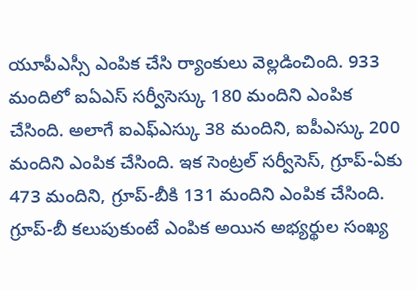యూపీఎస్సీ ఎంపిక చేసి ర్యాంకులు వెల్లడించింది. 933 మందిలో ఐఏఎస్ సర్వీసెస్కు 180 మందిని ఎంపిక చేసింది. అలాగే ఐఎఫ్ఎస్కు 38 మందిని, ఐపీఎస్కు 200 మందిని ఎంపిక చేసింది. ఇక సెంట్రల్ సర్వీసెస్, గ్రూప్-ఏకు 473 మందిని, గ్రూప్-బీకి 131 మందిని ఎంపిక చేసింది. గ్రూప్-బీ కలుపుకుంటే ఎంపిక అయిన అభ్యర్థుల సంఖ్య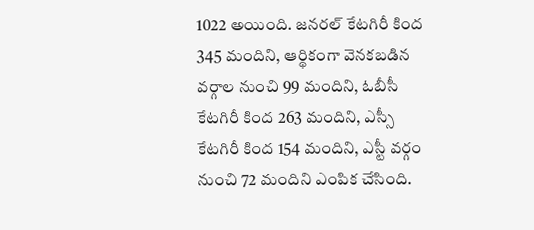1022 అయింది. జనరల్ కేటగిరీ కింద 345 మందిని, ఆర్థికంగా వెనకబడిన వర్గాల నుంచి 99 మందిని, ఓబీసీ కేటగిరీ కింద 263 మందిని, ఎస్సీ కేటగిరీ కింద 154 మందిని, ఎస్టీ వర్గం నుంచి 72 మందిని ఎంపిక చేసింది.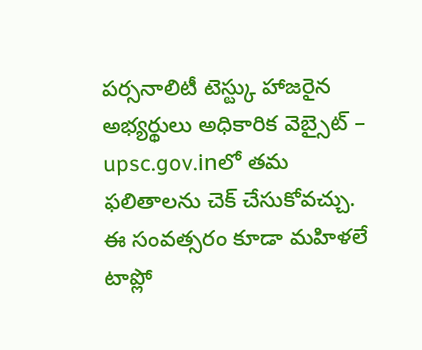పర్సనాలిటీ టెస్ట్కు హాజరైన అభ్యర్థులు అధికారిక వెబ్సైట్ – upsc.gov.inలో తమ ఫలితాలను చెక్ చేసుకోవచ్చు. ఈ సంవత్సరం కూడా మహిళలే టాప్లో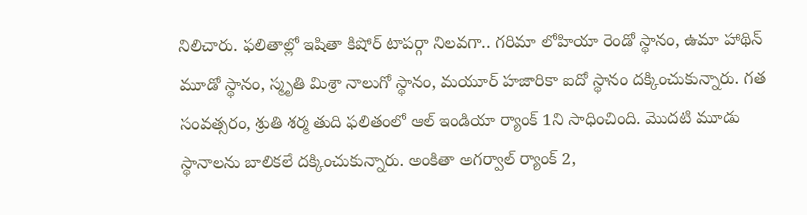నిలిచారు. ఫలితాల్లో ఇషితా కిషోర్ టాపర్గా నిలవగా.. గరిమా లోహియా రెండో స్థానం, ఉమా హాథిన్ మూడో స్థానం, స్మృతి మిశ్రా నాలుగో స్థానం, మయూర్ హజారికా ఐదో స్థానం దక్కించుకున్నారు. గత సంవత్సరం, శ్రుతి శర్మ తుది ఫలితంలో ఆల్ ఇండియా ర్యాంక్ 1ని సాధించింది. మొదటి మూడు స్థానాలను బాలికలే దక్కించుకున్నారు. అంకితా అగర్వాల్ ర్యాంక్ 2,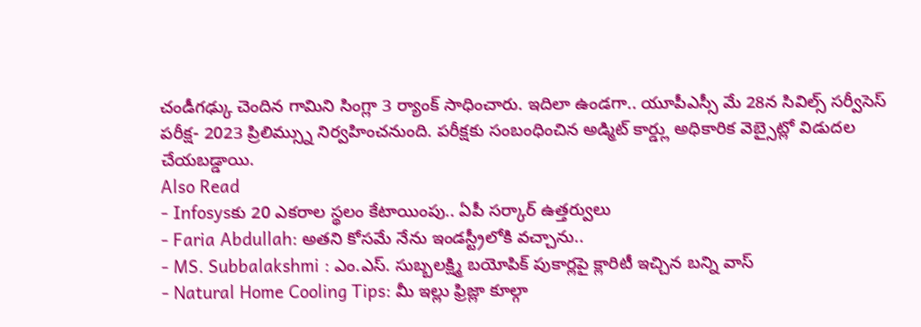చండీగఢ్కు చెందిన గామిని సింగ్లా 3 ర్యాంక్ సాధించారు. ఇదిలా ఉండగా.. యూపీఎస్సీ మే 28న సివిల్స్ సర్వీసెస్ పరీక్ష- 2023 ప్రిలిమ్స్ను నిర్వహించనుంది. పరీక్షకు సంబంధించిన అడ్మిట్ కార్డ్లు అధికారిక వెబ్సైట్లో విడుదల చేయబడ్డాయి.
Also Read
- Infosysకు 20 ఎకరాల స్థలం కేటాయింపు.. ఏపీ సర్కార్ ఉత్తర్వులు
- Faria Abdullah: అతని కోసమే నేను ఇండస్ట్రీలోకి వచ్చాను..
- MS. Subbalakshmi : ఎం.ఎస్. సుబ్బలక్ష్మి బయోపిక్ పుకార్లపై క్లారిటీ ఇచ్చిన బన్ని వాస్
- Natural Home Cooling Tips: మీ ఇల్లు ఫ్రిజ్లా కూల్గా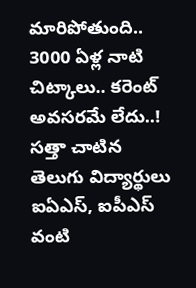మారిపోతుంది.. 3000 ఏళ్ల నాటి చిట్కాలు.. కరెంట్ అవసరమే లేదు..!
సత్తా చాటిన తెలుగు విద్యార్థులు
ఐఏఎస్, ఐపీఎస్ వంటి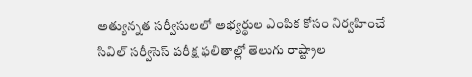అత్యున్నత సర్వీసులలో అభ్యర్థుల ఎంపిక కోసం నిర్వహించే సివిల్ సర్వీసెస్ పరీక్ష ఫలితాల్లో తెలుగు రాష్ట్రాల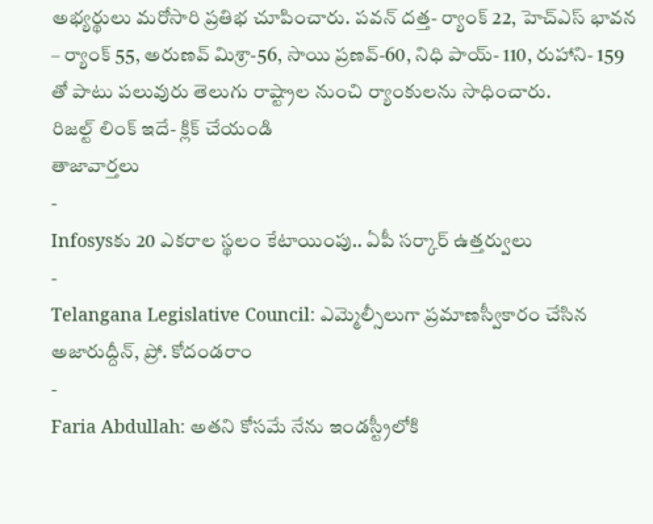అభ్యర్థులు మరోసారి ప్రతిభ చూపించారు. పవన్ దత్త- ర్యాంక్ 22, హెచ్ఎస్ భావన – ర్యాంక్ 55, అరుణవ్ మిశ్రా-56, సాయి ప్రణవ్-60, నిధి పాయ్- 110, రుహాని- 159 తో పాటు పలువురు తెలుగు రాష్ట్రాల నుంచి ర్యాంకులను సాధించారు.
రిజల్ట్ లింక్ ఇదే- క్లిక్ చేయండి
తాజావార్తలు
-
Infosysకు 20 ఎకరాల స్థలం కేటాయింపు.. ఏపీ సర్కార్ ఉత్తర్వులు
-
Telangana Legislative Council: ఎమ్మెల్సీలుగా ప్రమాణస్వీకారం చేసిన అజారుద్దీన్, ప్రో. కోదండరాం
-
Faria Abdullah: అతని కోసమే నేను ఇండస్ట్రీలోకి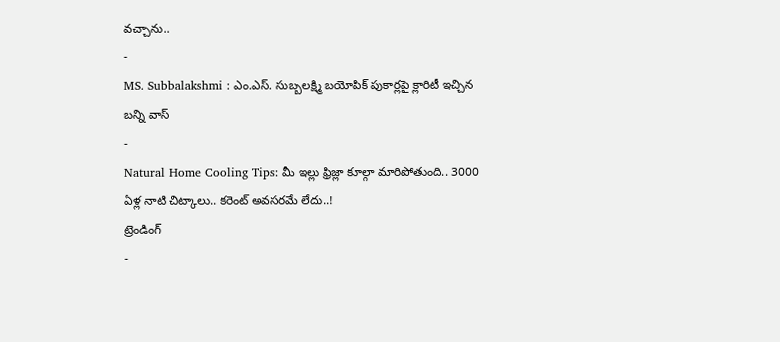వచ్చాను..
-
MS. Subbalakshmi : ఎం.ఎస్. సుబ్బలక్ష్మి బయోపిక్ పుకార్లపై క్లారిటీ ఇచ్చిన బన్ని వాస్
-
Natural Home Cooling Tips: మీ ఇల్లు ఫ్రిజ్లా కూల్గా మారిపోతుంది.. 3000 ఏళ్ల నాటి చిట్కాలు.. కరెంట్ అవసరమే లేదు..!
ట్రెండింగ్
-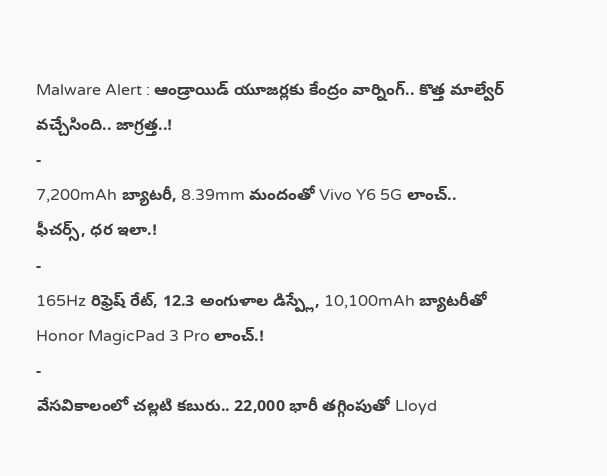Malware Alert : ఆండ్రాయిడ్ యూజర్లకు కేంద్రం వార్నింగ్.. కొత్త మాల్వేర్ వచ్చేసింది.. జాగ్రత్త..!
-
7,200mAh బ్యాటరీ, 8.39mm మందంతో Vivo Y6 5G లాంచ్.. ఫీచర్స్, ధర ఇలా.!
-
165Hz రిఫ్రెష్ రేట్, 12.3 అంగుళాల డిస్ప్లే, 10,100mAh బ్యాటరీతో Honor MagicPad 3 Pro లాంచ్.!
-
వేసవికాలంలో చల్లటి కబురు.. 22,000 భారీ తగ్గింపుతో Lloyd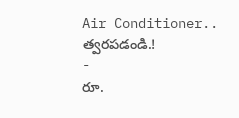Air Conditioner.. త్వరపడండి.!
-
రూ.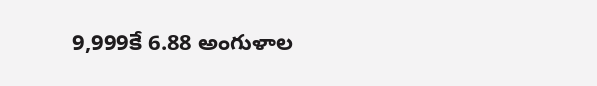9,999కే 6.88 అంగుళాల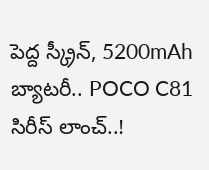పెద్ద స్క్రీన్, 5200mAh బ్యాటరీ.. POCO C81 సిరీస్ లాంచ్..!